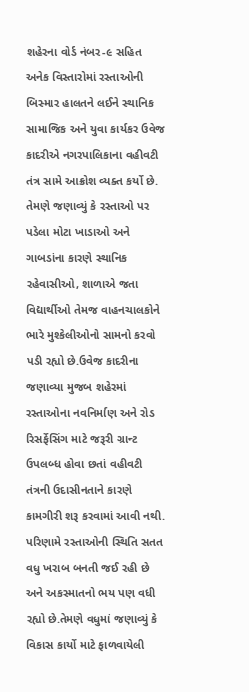શહેરના વોર્ડ નંબર-૯ સહિત અનેક વિસ્તારોમાં રસ્તાઓની બિસ્માર હાલતને લઈને સ્થાનિક સામાજિક અને યુવા કાર્યકર ઉવેજ કાદરીએ નગરપાલિકાના વહીવટી તંત્ર સામે આક્રોશ વ્યક્ત કર્યો છે. તેમણે જણાવ્યું કે રસ્તાઓ પર પડેલા મોટા ખાડાઓ અને ગાબડાંના કારણે સ્થાનિક રહેવાસીઓ, શાળાએ જતા વિદ્યાર્થીઓ તેમજ વાહનચાલકોને ભારે મુશ્કેલીઓનો સામનો કરવો પડી રહ્યો છે.ઉવેજ કાદરીના જણાવ્યા મુજબ શહેરમાં રસ્તાઓના નવનિર્માણ અને રોડ રિસર્ફેસિંગ માટે જરૂરી ગ્રાન્ટ ઉપલબ્ધ હોવા છતાં વહીવટી તંત્રની ઉદાસીનતાને કારણે કામગીરી શરૂ કરવામાં આવી નથી. પરિણામે રસ્તાઓની સ્થિતિ સતત વધુ ખરાબ બનતી જઈ રહી છે અને અકસ્માતનો ભય પણ વધી રહ્યો છે.તેમણે વધુમાં જણાવ્યું કે વિકાસ કાર્યો માટે ફાળવાયેલી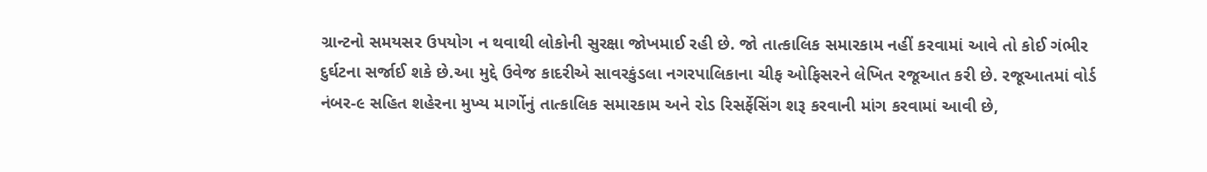ગ્રાન્ટનો સમયસર ઉપયોગ ન થવાથી લોકોની સુરક્ષા જોખમાઈ રહી છે. જો તાત્કાલિક સમારકામ નહીં કરવામાં આવે તો કોઈ ગંભીર દુર્ઘટના સર્જાઈ શકે છે.આ મુદ્દે ઉવેજ કાદરીએ સાવરકુંડલા નગરપાલિકાના ચીફ ઓફિસરને લેખિત રજૂઆત કરી છે. રજૂઆતમાં વોર્ડ નંબર-૯ સહિત શહેરના મુખ્ય માર્ગોનું તાત્કાલિક સમારકામ અને રોડ રિસર્ફેસિંગ શરૂ કરવાની માંગ કરવામાં આવી છે,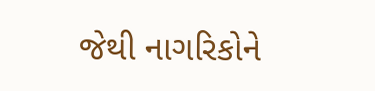જેથી નાગરિકોને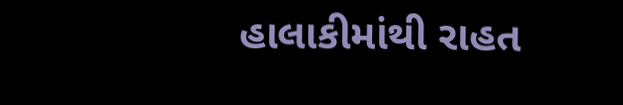હાલાકીમાંથી રાહત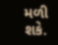મળી શકે.